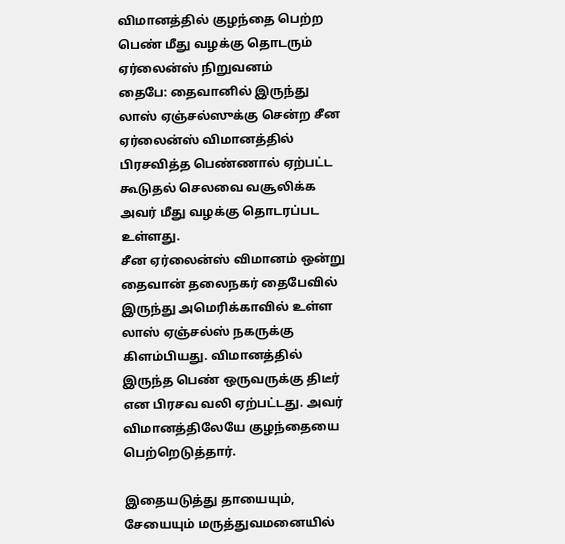விமானத்தில் குழந்தை பெற்ற பெண் மீது வழக்கு தொடரும் ஏர்லைன்ஸ் நிறுவனம்
தைபே: தைவானில் இருந்து லாஸ் ஏஞ்சல்ஸுக்கு சென்ற சீன ஏர்லைன்ஸ் விமானத்தில் பிரசவித்த பெண்ணால் ஏற்பட்ட கூடுதல் செலவை வசூலிக்க அவர் மீது வழக்கு தொடரப்பட உள்ளது.
சீன ஏர்லைன்ஸ் விமானம் ஒன்று தைவான் தலைநகர் தைபேவில் இருந்து அமெரிக்காவில் உள்ள லாஸ் ஏஞ்சல்ஸ் நகருக்கு கிளம்பியது. விமானத்தில் இருந்த பெண் ஒருவருக்கு திடீர் என பிரசவ வலி ஏற்பட்டது. அவர் விமானத்திலேயே குழந்தையை பெற்றெடுத்தார்.

இதையடுத்து தாயையும், சேயையும் மருத்துவமனையில்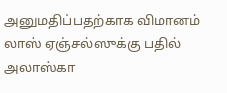அனுமதிப்பதற்காக விமானம் லாஸ் ஏஞ்சல்ஸுக்கு பதில் அலாஸ்கா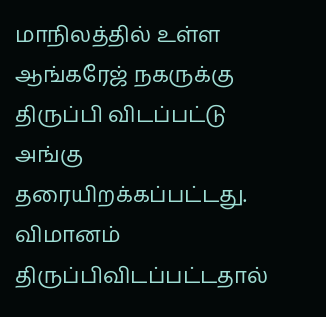மாநிலத்தில் உள்ள ஆங்கரேஜ் நகருக்கு திருப்பி விடப்பட்டு அங்கு தரையிறக்கப்பட்டது.
விமானம் திருப்பிவிடப்பட்டதால்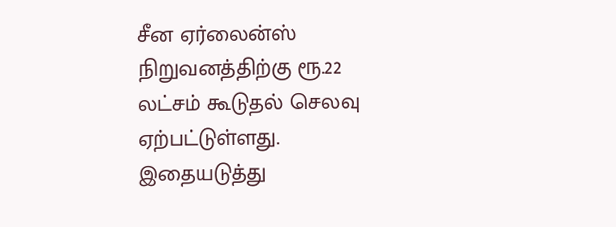சீன ஏர்லைன்ஸ் நிறுவனத்திற்கு ரூ.22 லட்சம் கூடுதல் செலவு ஏற்பட்டுள்ளது. இதையடுத்து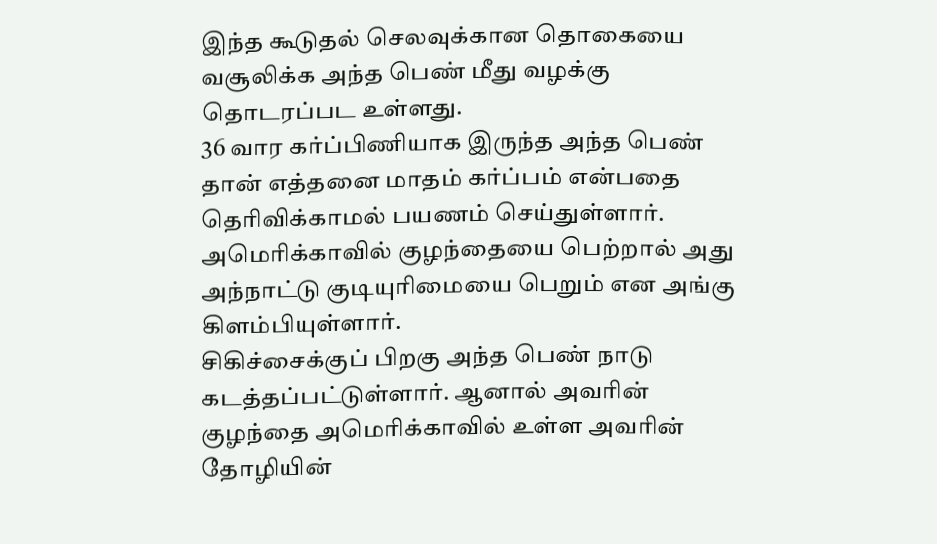இந்த கூடுதல் செலவுக்கான தொகையை வசூலிக்க அந்த பெண் மீது வழக்கு தொடரப்பட உள்ளது.
36 வார கர்ப்பிணியாக இருந்த அந்த பெண் தான் எத்தனை மாதம் கர்ப்பம் என்பதை தெரிவிக்காமல் பயணம் செய்துள்ளார். அமெரிக்காவில் குழந்தையை பெற்றால் அது அந்நாட்டு குடியுரிமையை பெறும் என அங்கு கிளம்பியுள்ளார்.
சிகிச்சைக்குப் பிறகு அந்த பெண் நாடு கடத்தப்பட்டுள்ளார். ஆனால் அவரின் குழந்தை அமெரிக்காவில் உள்ள அவரின் தோழியின்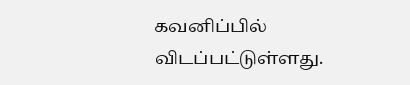கவனிப்பில் விடப்பட்டுள்ளது.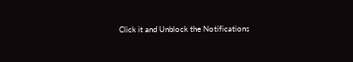Click it and Unblock the Notifications